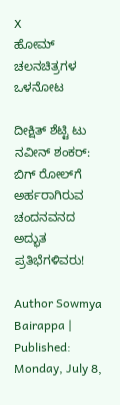X
ಹೋಮ್ ಚಲನಚಿತ್ರಗಳ ಒಳನೋಟ

ದೀಕ್ಷಿತ್ ಶೆಟ್ಟಿ ಟು ನವೀನ್‌ ಶಂಕರ್: ಬಿಗ್‌ ರೋಲ್‌ಗೆ ಅರ್ಹರಾಗಿರುವ ಚಂದನವನದ ಅದ್ಭುತ ಪ್ರತಿಭೆಗಳಿವರು!

Author Sowmya Bairappa | Published: Monday, July 8,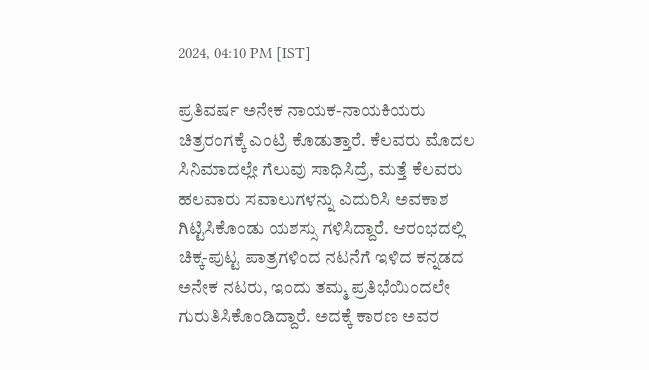2024, 04:10 PM [IST]

ಪ್ರತಿವರ್ಷ ಅನೇಕ ನಾಯಕ-ನಾಯಕಿಯರು ಚಿತ್ರರಂಗಕ್ಕೆ ಎಂಟ್ರಿ ಕೊಡುತ್ತಾರೆ. ಕೆಲವರು ಮೊದಲ ಸಿನಿಮಾದಲ್ಲೇ ಗೆಲುವು ಸಾಧಿಸಿದ್ರೆ, ಮತ್ತೆ ಕೆಲವರು ಹಲವಾರು ಸವಾಲುಗಳನ್ನು ಎದುರಿಸಿ ಅವಕಾಶ ಗಿಟ್ಟಿಸಿಕೊಂಡು ಯಶಸ್ಸು ಗಳಿಸಿದ್ದಾರೆ. ಆರಂಭದಲ್ಲಿ ಚಿಕ್ಕ-ಪುಟ್ಟ ಪಾತ್ರಗಳಿಂದ ನಟನೆಗೆ ಇಳಿದ ಕನ್ನಡದ ಅನೇಕ ನಟರು, ಇಂದು ತಮ್ಮ ಪ್ರತಿಭೆಯಿಂದಲೇ ಗುರುತಿಸಿಕೊಂಡಿದ್ದಾರೆ. ಅದಕ್ಕೆ ಕಾರಣ ಅವರ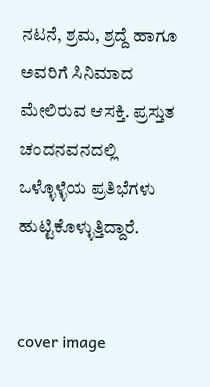ನಟನೆ, ಶ್ರಮ, ಶ್ರದ್ದೆ ಹಾಗೂ ಅವರಿಗೆ ಸಿನಿಮಾದ ಮೇಲಿರುವ ಆಸಕ್ತಿ. ಪ್ರಸ್ತುತ ಚಂದನವನದಲ್ಲಿ ಒಳ್ಳೊಳ್ಳೆಯ ಪ್ರತಿಭೆಗಳು ಹುಟ್ಟಿಕೊಳ್ಳುತ್ತಿದ್ದಾರೆ.


cover image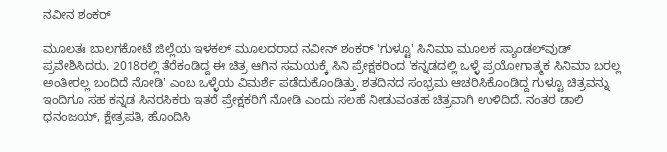ನವೀನ ಶಂಕರ್

ಮೂಲತಃ ಬಾಲಗಕೋಟೆ ಜಿಲ್ಲೆಯ ಇಳಕಲ್ ಮೂಲದರಾದ ನವೀನ್‌ ಶಂಕರ್ 'ಗುಳ್ಟೂ' ಸಿನಿಮಾ ಮೂಲಕ ಸ್ಯಾಂಡಲ್‌ವುಡ್ ಪ್ರವೇಶಿಸಿದರು. 2018ರಲ್ಲಿ ತೆರೆಕಂಡಿದ್ದ ಈ ಚಿತ್ರ ಆಗಿನ ಸಮಯಕ್ಕೆ ಸಿನಿ ಪ್ರೇಕ್ಷಕರಿಂದ 'ಕನ್ನಡದಲ್ಲಿ ಒಳ್ಳೆ ಪ್ರಯೋಗಾತ್ಮಕ ಸಿನಿಮಾ ಬರಲ್ಲ ಅಂತೀರಲ್ಲ ಬಂದಿದೆ ನೋಡಿ' ಎಂಬ ಒಳ್ಳೆಯ ವಿಮರ್ಶೆ ಪಡೆದುಕೊಂಡಿತ್ತು. ಶತದಿನದ ಸಂಭ್ರಮ ಆಚರಿಸಿಕೊಂಡಿದ್ದ ಗುಳ್ಟೂ ಚಿತ್ರವನ್ನು ಇಂದಿಗೂ ಸಹ ಕನ್ನಡ ಸಿನರಸಿಕರು ಇತರೆ ಪ್ರೇಕ್ಷಕರಿಗೆ ನೋಡಿ ಎಂದು ಸಲಹೆ ನೀಡುವಂತಹ ಚಿತ್ರವಾಗಿ ಉಳಿದಿದೆ. ನಂತರ ಡಾಲಿ ಧನಂಜಯ್, ಕ್ಷೇತ್ರಪತಿ, ಹೊಂದಿಸಿ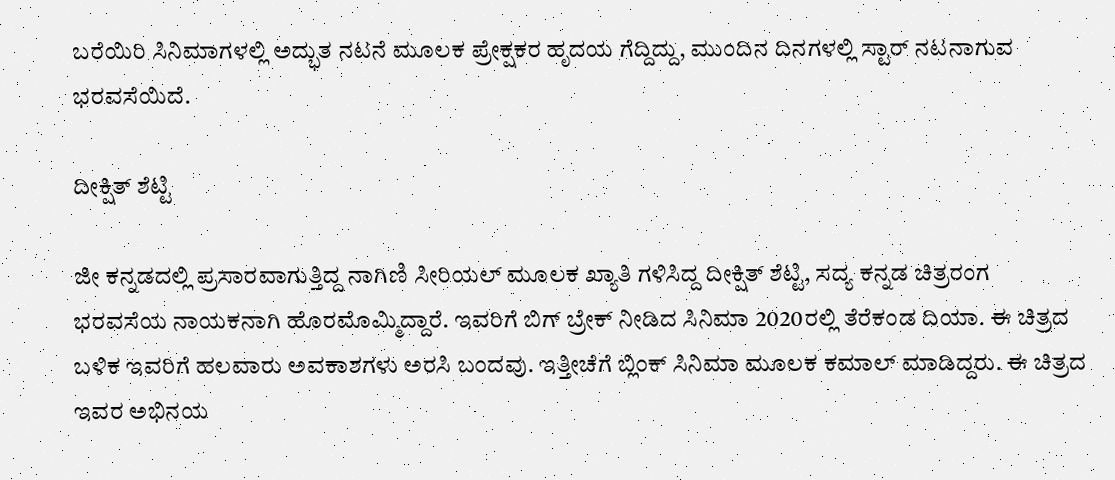ಬರೆಯಿರಿ ಸಿನಿಮಾಗಳಲ್ಲಿ ಅದ್ಭುತ ನಟನೆ ಮೂಲಕ ಪ್ರೇಕ್ಷಕರ ಹೃದಯ ಗೆದ್ದಿದ್ದು, ಮುಂದಿನ ದಿನಗಳಲ್ಲಿ ಸ್ಟಾರ್ ನಟನಾಗುವ ಭರವಸೆಯಿದೆ.

ದೀಕ್ಷಿತ್ ಶೆಟ್ಟಿ

ಜೀ ಕನ್ನಡದಲ್ಲಿ ಪ್ರಸಾರವಾಗುತ್ತಿದ್ದ ನಾಗಿಣಿ ಸೀರಿಯಲ್ ಮೂಲಕ ಖ್ಯಾತಿ ಗಳಿಸಿದ್ದ ದೀಕ್ಷಿತ್ ಶೆಟ್ಟಿ, ಸದ್ಯ ಕನ್ನಡ ಚಿತ್ರರಂಗ ಭರವಸೆಯ ನಾಯಕನಾಗಿ ಹೊರಮೊಮ್ಮಿದ್ದಾರೆ. ಇವರಿಗೆ ಬಿಗ್ ಬ್ರೇಕ್ ನೀಡಿದ ಸಿನಿಮಾ 2020ರಲ್ಲಿ ತೆರೆಕಂಡ ದಿಯಾ. ಈ ಚಿತ್ರದ ಬಳಿಕ ಇವರಿಗೆ ಹಲವಾರು ಅವಕಾಶಗಳು ಅರಸಿ ಬಂದವು. ಇತ್ತೀಚೆಗೆ ಬ್ಲಿಂಕ್ ಸಿನಿಮಾ ಮೂಲಕ ಕಮಾಲ್ ಮಾಡಿದ್ದರು. ಈ ಚಿತ್ರದ ಇವರ ಅಭಿನಯ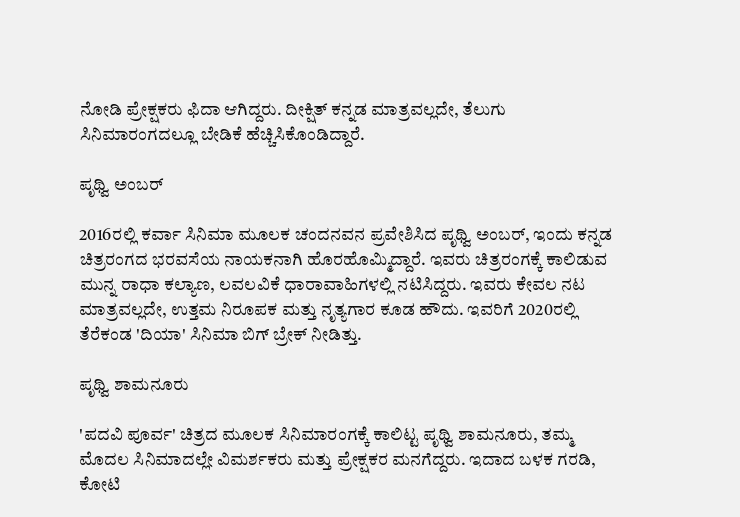ನೋಡಿ ಪ್ರೇಕ್ಷಕರು ಫಿದಾ ಆಗಿದ್ದರು. ದೀಕ್ಷಿತ್ ಕನ್ನಡ ಮಾತ್ರವಲ್ಲದೇ, ತೆಲುಗು ಸಿನಿಮಾರಂಗದಲ್ಲೂ ಬೇಡಿಕೆ ಹೆಚ್ಚಿಸಿಕೊಂಡಿದ್ದಾರೆ.

ಪೃಥ್ವಿ ಅಂಬರ್

2016ರಲ್ಲಿ ಕರ್ವಾ ಸಿನಿಮಾ ಮೂಲಕ ಚಂದನವನ ಪ್ರವೇಶಿಸಿದ ಪೃಥ್ವಿ ಅಂಬರ್, ಇಂದು ಕನ್ನಡ ಚಿತ್ರರಂಗದ ಭರವಸೆಯ ನಾಯಕನಾಗಿ ಹೊರಹೊಮ್ಮಿದ್ದಾರೆ. ಇವರು ಚಿತ್ರರಂಗಕ್ಕೆ ಕಾಲಿಡುವ ಮುನ್ನ ರಾಧಾ ಕಲ್ಯಾಣ, ಲವಲವಿಕೆ ಧಾರಾವಾಹಿಗಳಲ್ಲಿ ನಟಿಸಿದ್ದರು. ಇವರು ಕೇವಲ ನಟ ಮಾತ್ರವಲ್ಲದೇ, ಉತ್ತಮ ನಿರೂಪಕ ಮತ್ತು ನೃತ್ಯಗಾರ ಕೂಡ ಹೌದು. ಇವರಿಗೆ 2020ರಲ್ಲಿ ತೆರೆಕಂಡ 'ದಿಯಾ' ಸಿನಿಮಾ ಬಿಗ್ ಬ್ರೇಕ್ ನೀಡಿತ್ತು.

ಪೃಥ್ವಿ ಶಾಮನೂರು

'ಪದವಿ ಪೂರ್ವ' ಚಿತ್ರದ ಮೂಲಕ ಸಿನಿಮಾರಂಗಕ್ಕೆ ಕಾಲಿಟ್ಟ ಪೃಥ್ವಿ ಶಾಮನೂರು, ತಮ್ಮ ಮೊದಲ ಸಿನಿಮಾದಲ್ಲೇ ವಿಮರ್ಶಕರು ಮತ್ತು ಪ್ರೇಕ್ಷಕರ ಮನಗೆದ್ದರು. ಇದಾದ ಬಳಕ ಗರಡಿ, ಕೋಟಿ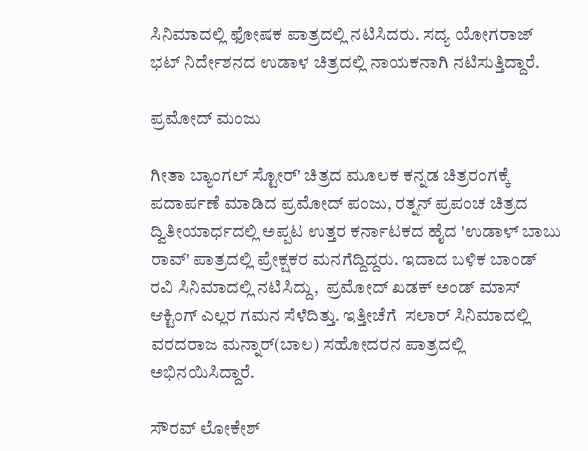ಸಿನಿಮಾದಲ್ಲಿ ಫೋಷಕ ಪಾತ್ರದಲ್ಲಿ ನಟಿಸಿದರು. ಸದ್ಯ ಯೋಗರಾಜ್ ಭಟ್ ನಿರ್ದೇಶನದ ಉಡಾಳ ಚಿತ್ರದಲ್ಲಿ ನಾಯಕನಾಗಿ ನಟಿಸುತ್ತಿದ್ದಾರೆ.

ಪ್ರಮೋದ್ ಮಂಜು

ಗೀತಾ ಬ್ಯಾಂಗಲ್ ಸ್ಟೋರ್' ಚಿತ್ರದ ಮೂಲಕ ಕನ್ನಡ ಚಿತ್ರರಂಗಕ್ಕೆ ಪದಾರ್ಪಣೆ ಮಾಡಿದ ಪ್ರಮೋದ್ ಪಂಜು, ರತ್ನನ್ ಪ್ರಪಂಚ ಚಿತ್ರದ ದ್ವಿತೀಯಾರ್ಧದಲ್ಲಿ ಅಪ್ಪಟ ಉತ್ತರ ಕರ್ನಾಟಕದ ಹೈದ 'ಉಡಾಳ್ ಬಾಬು ರಾವ್' ಪಾತ್ರದಲ್ಲಿ ಪ್ರೇಕ್ಷಕರ ಮನಗೆದ್ದಿದ್ದರು. ಇದಾದ ಬಳಿಕ ಬಾಂಡ್ ರವಿ ಸಿನಿಮಾದಲ್ಲಿ ನಟಿಸಿದ್ದು,  ಪ್ರಮೋದ್ ಖಡಕ್ ಅಂಡ್ ಮಾಸ್ ಆಕ್ಟಿಂಗ್ ಎಲ್ಲರ ಗಮನ ಸೆಳೆದಿತ್ತು. ಇತ್ತೀಚೆಗೆ  ಸಲಾರ್ ಸಿನಿಮಾದಲ್ಲಿ ವರದರಾಜ ಮನ್ನಾರ್(ಬಾಲ) ಸಹೋದರನ ಪಾತ್ರದಲ್ಲಿ ಅಭಿನಯಿಸಿದ್ದಾರೆ.

ಸೌರವ್ ಲೋಕೇಶ್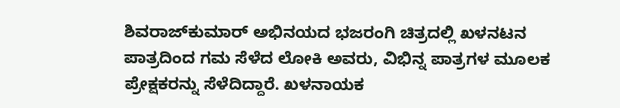ಶಿವರಾಜ್‌ಕುಮಾರ್ ಅಭಿನಯದ ಭಜರಂಗಿ ಚಿತ್ರದಲ್ಲಿ ಖಳನಟನ ಪಾತ್ರದಿಂದ ಗಮ ಸೆಳೆದ ಲೋಕಿ ಅವರು, ವಿಭಿನ್ನ ಪಾತ್ರಗಳ ಮೂಲಕ ಪ್ರೇಕ್ಷಕರನ್ನು ಸೆಳೆದಿದ್ದಾರೆ. ಖಳನಾಯಕ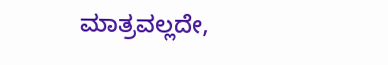ಮಾತ್ರವಲ್ಲದೇ,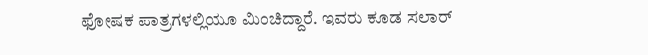ಫೋಷಕ ಪಾತ್ರಗಳಲ್ಲಿಯೂ ಮಿಂಚಿದ್ದಾರೆ. ಇವರು ಕೂಡ ಸಲಾರ್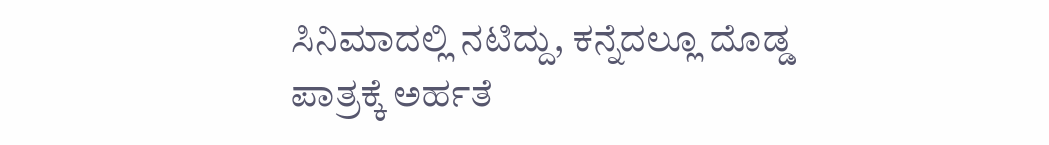ಸಿನಿಮಾದಲ್ಲಿ ನಟಿದ್ದು, ಕನ್ನೆದಲ್ಲೂ ದೊಡ್ಡ ಪಾತ್ರಕ್ಕೆ ಅರ್ಹತೆ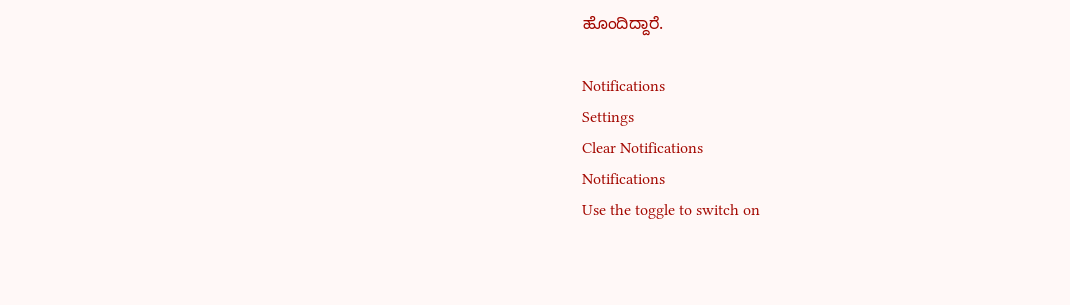ಹೊಂದಿದ್ದಾರೆ.

Notifications
Settings
Clear Notifications
Notifications
Use the toggle to switch on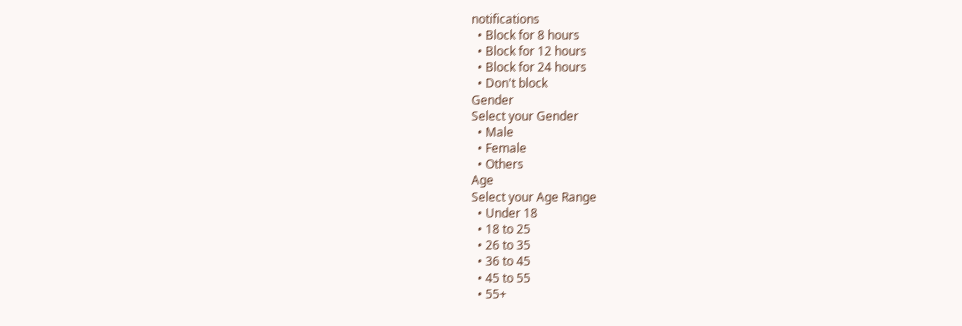notifications
  • Block for 8 hours
  • Block for 12 hours
  • Block for 24 hours
  • Don't block
Gender
Select your Gender
  • Male
  • Female
  • Others
Age
Select your Age Range
  • Under 18
  • 18 to 25
  • 26 to 35
  • 36 to 45
  • 45 to 55
  • 55+